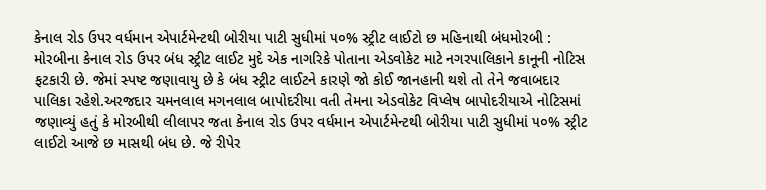કેનાલ રોડ ઉપર વર્ધમાન એપાર્ટમેન્ટથી બોરીયા પાટી સુધીમાં ૫૦% સ્ટ્રીટ લાઈટો છ મહિનાથી બંધમોરબી : મોરબીના કેનાલ રોડ ઉપર બંધ સ્ટ્રીટ લાઈટ મુદે એક નાગરિકે પોતાના એડવોકેટ માટે નગરપાલિકાને કાનૂની નોટિસ ફટકારી છે. જેમાં સ્પષ્ટ જણાવાયુ છે કે બંધ સ્ટ્રીટ લાઈટને કારણે જો કોઈ જાનહાની થશે તો તેને જવાબદાર પાલિકા રહેશે.અરજદાર ચમનલાલ મગનલાલ બાપોદરીયા વતી તેમના એડવોકેટ વિપ્લેષ બાપોદરીયાએ નોટિસમાં જણાવ્યું હતું કે મોરબીથી લીલાપર જતા કેનાલ રોડ ઉપર વર્ધમાન એપાર્ટમેન્ટથી બોરીયા પાટી સુધીમાં ૫૦% સ્ટ્રીટ લાઈટો આજે છ માસથી બંધ છે. જે રીપેર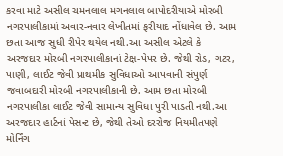કરવા માટે અસીલ ચમનલાલ મગનલાલ બાપોદરીયાએ મોરબી નગરપાલીકામાં અવાર-નવાર લેખીતમાં ફરીયાદ નોંધાવેલ છે. આમ છતા આજ સુધી રીપેર થયેલ નથી.આ અસીલ એટલે કે અરજદાર મોરબી નગરપાલીકાનાં ટેક્ષ-પેપર છે. જેથી રોડ, ગટર, પાણી, લાઈટ જેવી પ્રાથમીક સુવિધાઓ આપવાની સંપુર્ણ જવાબદારી મોરબી નગરપાલીકાની છે. આમ છતા મોરબી નગરપાલીકા લાઈટ જેવી સામાન્ય સુવિધા પુરી પાડતી નથી.આ અરજદાર હાર્ટનાં પેસન્ટ છે, જેથી તેઓ દરરોજ નિયમીતપણે મોર્નિંગ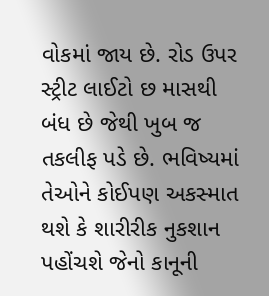વોકમાં જાય છે. રોડ ઉપર સ્ટ્રીટ લાઈટો છ માસથી બંધ છે જેથી ખુબ જ તકલીફ પડે છે. ભવિષ્યમાં તેઓને કોઈપણ અકસ્માત થશે કે શારીરીક નુકશાન પહોંચશે જેનો કાનૂની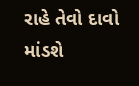રાહે તેવો દાવો માંડશે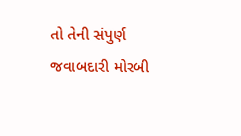તો તેની સંપુર્ણ જવાબદારી મોરબી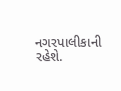નગરપાલીકાની રહેશે.